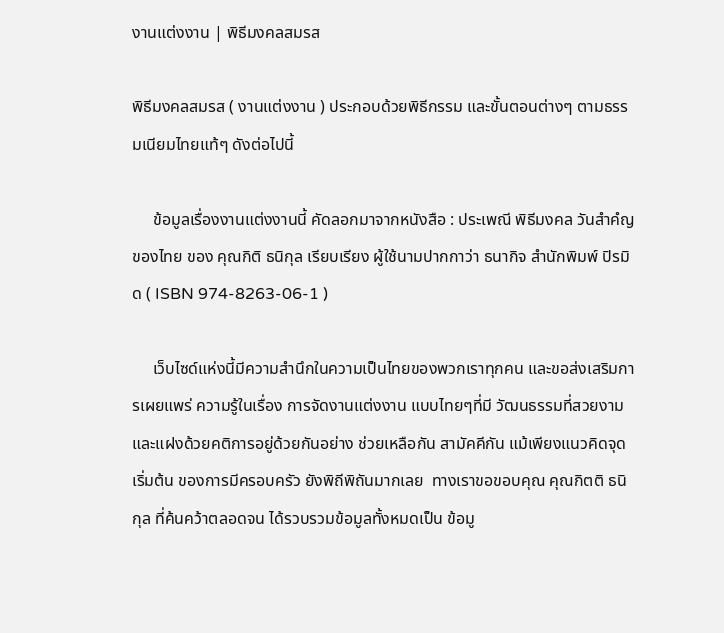งานแต่งงาน | พิธีมงคลสมรส

พิธีมงคลสมรส ( งานแต่งงาน ) ประกอบด้วยพิธีกรรม และขั้นตอนต่างๆ ตามธรรมเนียมไทยแท้ๆ ดังต่อไปนี้

     ข้อมูลเรื่องงานแต่งงานนี้ คัดลอกมาจากหนังสือ : ประเพณี พิธีมงคล วันสำคํญของไทย ของ คุณกิติ ธนิกุล เรียบเรียง ผู้ใช้นามปากกาว่า ธนากิจ สำนักพิมพ์ ปิรมิด ( ISBN 974-8263-06-1 )

     เว็บไซด์แห่งนี้มีความสำนึกในความเป็นไทยของพวกเราทุกคน และขอส่งเสริมการเผยแพร่ ความรู้ในเรื่อง การจัดงานแต่งงาน แบบไทยๆที่มี วัฒนธรรมที่สวยงาม และแฝงด้วยคติการอยู่ด้วยกันอย่าง ช่วยเหลือกัน สามัคคีกัน แม้เพียงแนวคิดจุดเริ่มต้น ของการมีครอบครัว ยังพิถีพิถันมากเลย  ทางเราขอขอบคุณ คุณกิตติ ธนิกุล ที่ค้นคว้าตลอดจน ได้รวบรวมข้อมูลทั้งหมดเป็น ข้อมู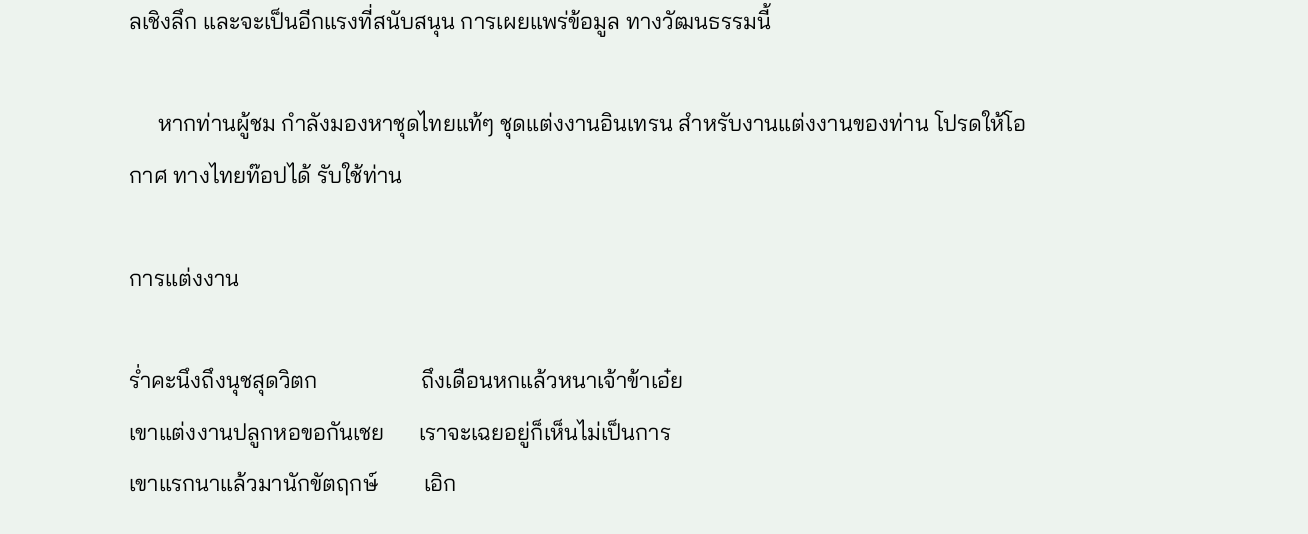ลเชิงลึก และจะเป็นอีกแรงที่สนับสนุน การเผยแพร่ข้อมูล ทางวัฒนธรรมนี้

     หากท่านผู้ชม กำลังมองหาชุดไทยแท้ๆ ชุดแต่งงานอินเทรน สำหรับงานแต่งงานของท่าน โปรดให้โอกาศ ทางไทยท๊อปได้ รับใช้ท่าน

การแต่งงาน

ร่ำคะนึงถึงนุชสุดวิตก                  ถึงเดือนหกแล้วหนาเจ้าข้าเอ๋ย
เขาแต่งงานปลูกหอขอกันเชย      เราจะเฉยอยู่ก็เห็นไม่เป็นการ
เขาแรกนาแล้วมานักขัตฤกษ์        เอิก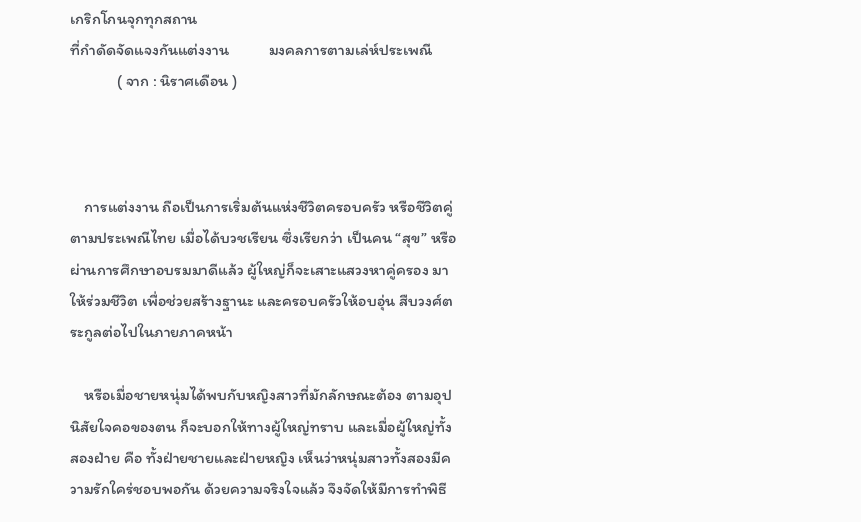เกริกโกนจุกทุกสถาน
ที่กำดัดจัดแจงกันแต่งงาน           มงคลการตามเล่ห์ประเพณี
             ( จาก : นิราศเดือน )



    การแต่งงาน ถือเป็นการเริ่มต้นแห่งชีวิตครอบครัว หรือชีวิตคู่ ตามประเพณีไทย เมื่อได้บวชเรียน ซึ่งเรียกว่า เป็นคน “สุข” หรือ ผ่านการศึกษาอบรมมาดีแล้ว ผู้ใหญ่ก็จะเสาะแสวงหาคู่ครอง มาให้ร่วมชีวิต เพื่อช่วยสร้างฐานะ และครอบครัวให้อบอุ่น สืบวงศ์ตระกูลต่อไปในภายภาคหน้า

    หรือเมื่อชายหนุ่มได้พบกับหญิงสาวที่มักลักษณะต้อง ตามอุปนิสัยใจคอของตน ก็จะบอกให้ทางผู้ใหญ่ทราบ และเมื่อผู้ใหญ่ทั้งสองฝ่าย คือ ทั้งฝ่ายชายและฝ่ายหญิง เห็นว่าหนุ่มสาวทั้งสองมีความรักใคร่ชอบพอกัน ด้วยความจริงใจแล้ว จึงจัดให้มีการทำพิธี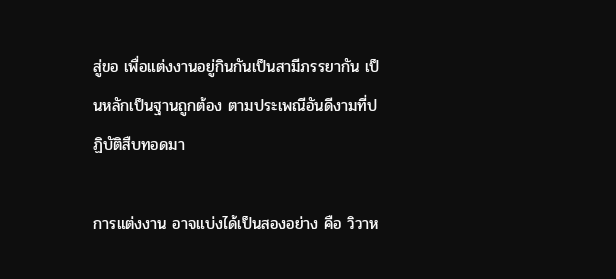สู่ขอ เพื่อแต่งงานอยู่กินกันเป็นสามีภรรยากัน เป็นหลักเป็นฐานถูกต้อง ตามประเพณีอันดีงามที่ปฏิบัติสืบทอดมา

การแต่งงาน อาจแบ่งได้เป็นสองอย่าง คือ วิวาห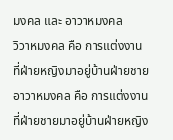มงคล และ อาวาหมงคล
วิวาหมงคล คือ การแต่งงานที่ฝ่ายหญิงมาอยู่บ้านฝ่ายชาย
อาวาหมงคล คือ การแต่งงานที่ฝ่ายชายมาอยู่บ้านฝ่ายหญิง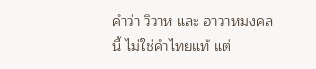คำว่า วิวาห และ อาวาหมงคล นี้ ไม่ใช่คำไทยแท้ แต่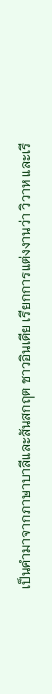เป็นคำมาจากภาษาบาลีและสันสกฤต ชาวอินเดีย เรียกการแต่งงานว่า วิวาห และเรี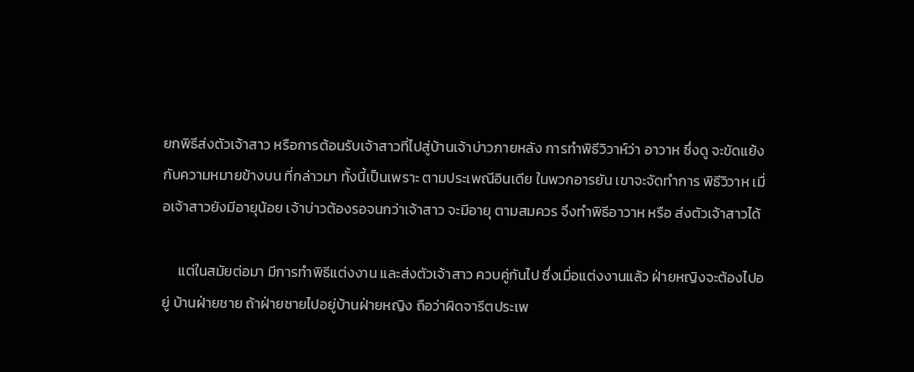ยกพิธีส่งตัวเจ้าสาว หรือการต้อนรับเจ้าสาวที่ไปสู่บ้านเจ้าบ่าวภายหลัง การทำพิธีวิวาห์ว่า อาวาห ซึ่งดู จะขัดแย้งกับความหมายข้างบน ที่กล่าวมา ทั้งนี้เป็นเพราะ ตามประเพณีอินเดีย ในพวกอารยัน เขาจะจัดทำการ พิธีวิวาห เมื่อเจ้าสาวยังมีอายุน้อย เจ้าบ่าวต้องรอจนกว่าเจ้าสาว จะมีอายุ ตามสมควร จึงทำพิธีอาวาห หรือ ส่งตัวเจ้าสาวได้

     แต่ในสมัยต่อมา มีการทำพิธีแต่งงาน และส่งตัวเจ้าสาว ควบคู่กันไป ซึ่งเมื่อแต่งงานแล้ว ฝ่ายหญิงจะต้องไปอยู่ บ้านฝ่ายชาย ถ้าฝ่ายชายไปอยู่บ้านฝ่ายหญิง ถือว่าผิดจารีตประเพ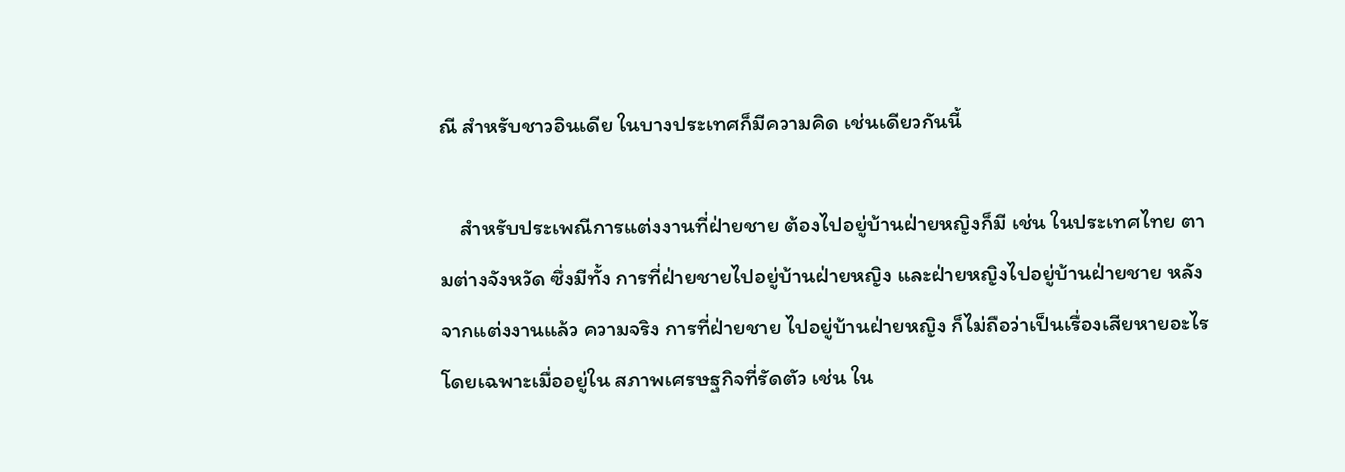ณี สำหรับชาวอินเดีย ในบางประเทศก็มีความคิด เช่นเดียวกันนี้

    สำหรับประเพณีการแต่งงานที่ฝ่ายชาย ต้องไปอยู่บ้านฝ่ายหญิงก็มี เช่น ในประเทศไทย ตามต่างจังหวัด ซึ่งมีทั้ง การที่ฝ่ายชายไปอยู่บ้านฝ่ายหญิง และฝ่ายหญิงไปอยู่บ้านฝ่ายชาย หลังจากแต่งงานแล้ว ความจริง การที่ฝ่ายชาย ไปอยู่บ้านฝ่ายหญิง ก็ไม่ถือว่าเป็นเรื่องเสียหายอะไร โดยเฉพาะเมื่ออยู่ใน สภาพเศรษฐกิจที่รัดตัว เช่น ใน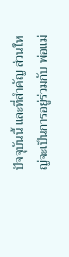ปัจจุบันนี้ และที่สำคัญ ส่วนใหญ่จะเป็นการอยู่ร่วมกับ พ่อแม่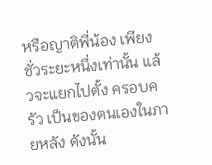หรือญาติพี่น้อง เพียงชั่วระยะหนึ่งเท่านั้น แล้วจะแยกไปตั้ง ครอบครัว เป็นของตนเองในภายหลัง ดังนั้น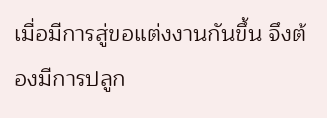เมื่อมีการสู่ขอแต่งงานกันขึ้น จึงต้องมีการปลูก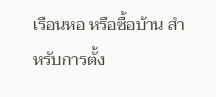เรือนหอ หรือซื้อบ้าน สำหรับการตั้ง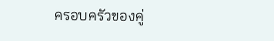ครอบครัวของคู่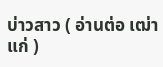บ่าวสาว ( อ่านต่อ เฒ่าแก่ )